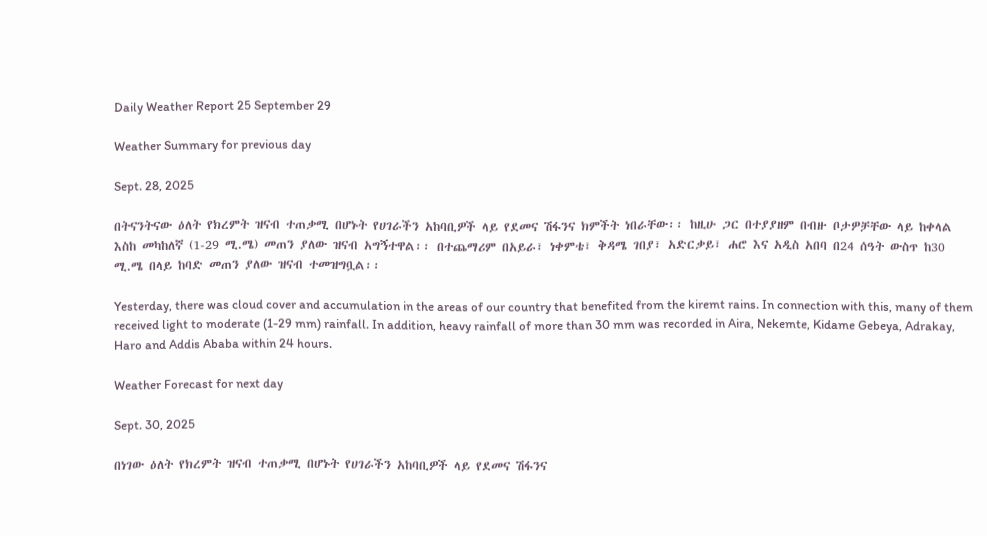Daily Weather Report 25 September 29

Weather Summary for previous day

Sept. 28, 2025

በትናንትናው ዕለት የክረምት ዝናብ ተጠቃሚ በሆኑት የሀገራችን አከባቢዎች ላይ የደመና ሽፋንና ክምችት ነበራቸው፡፡ ከዚሁ ጋር በተያያዘም በብዙ ቦታዎቻቸው ላይ ከቀላል እስከ መካከለኛ (1-29 ሚ.ሜ) መጠን ያለው ዝናብ አግኝተዋል፡፡ በተጨማሪም በአይራ፣ ነቀምቴ፣ ቅዳሜ ገበያ፣ አድርቃይ፣ ሐሮ እና አዲስ አበባ በ24 ሰዓት ውስጥ ከ30 ሚ.ሜ በላይ ከባድ መጠን ያለው ዝናብ ተመዝግቧል፡፡

Yesterday, there was cloud cover and accumulation in the areas of our country that benefited from the kiremt rains. In connection with this, many of them received light to moderate (1-29 mm) rainfall. In addition, heavy rainfall of more than 30 mm was recorded in Aira, Nekemte, Kidame Gebeya, Adrakay, Haro and Addis Ababa within 24 hours.

Weather Forecast for next day

Sept. 30, 2025

በነገው ዕለት የክረምት ዝናብ ተጠቃሚ በሆኑት የሀገራችን አከባቢዎች ላይ የደመና ሽፋንና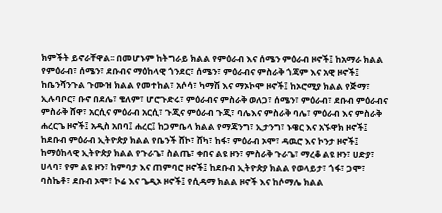ክምችት ይኖራቸዋል፡፡ በመሆኑም ከትግራይ ክልል የምዕራብ እና ሰሜን ምዕራብ ዞኖች፤ ከአማራ ክልል የምዕራብ፣ ሰሜን፣ ደቡብና ማዕከላዊ ጎንደር፣ ሰሜን፣ ምዕራብና ምስራቅ ጎጃም እና አዊ ዞኖች፤ ከቤንሻንጉል ጉሙዝ ክልል የመተከል፣ አሶሳ፣ ካማሽ እና ማኦኮሞ ዞኖች፤ ከኦሮሚያ ክልል የጅማ፣ ኢሉባቦር፣ ቡኖ በደሌ፣ ቄለም፣ ሆሮጉድሩ፣ ምዕራብና ምስራቅ ወለጋ፣ ሰሜን፣ ምዕራብ፣ ደቡብ ምዕራብና ምስራቅ ሸዋ፣ አርሲና ምዕራብ አርሲ፣ ጉጂና ምዕራብ ጉጂ፣ ባሌእና ምስራቅ ባሌ፣ ምዕራብ እና ምስራቅ ሐረርጌ ዞኖች፤ አዲስ አበባ፤ ሐረር፤ ከጋምቤላ ክልል የማጃንግ፣ ኢታንግ፣ ኑዌር እና አኙዋክ ዞኖች፤ ከደቡብ ምዕራብ ኢትዮጵያ ክልል የቤንች ሸኮ፣ ሸካ፣ ከፋ፣ ምዕራብ ኦሞ፣ ዳዉሮ እና ኮንታ ዞኖች፤ ከማዕከላዊ ኢትዮጵያ ክልል የጉራጌ፣ ስልጤ፣ ቀበና ልዩ ዞን፣ ምስራቅ ጉራጌ፣ ማረቆ ልዩ ዞን፣ ሀድያ፣ ሀላባ፣ የም ልዩ ዞን፣ ከምባታ እና ጠምባሮ ዞኖች፤ ከደቡብ ኢትዮጵያ ክልል የወላይታ፣ ጎፋ፣ ጋሞ፣ ባስኬቶ፣ ደቡብ ኦሞ፣ ኮሬ እና ጌዲኦ ዞኖች፤ የሲዳማ ክልል ዞኖች እና ከሶማሌ ክልል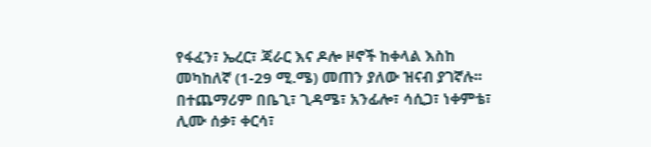የፋፈን፣ ኤረር፣ ጃራር እና ዶሎ ዞኖች ከቀላል እስከ መካከለኛ (1-29 ሚ.ሜ) መጠን ያለው ዝናብ ያገኛሉ፡፡ በተጨማሪም በቤጊ፣ ጊዳሜ፣ አንፊሎ፣ ሳሲጋ፣ ነቀምቴ፣ ሊሙ ሰቃ፣ ቀርሳ፣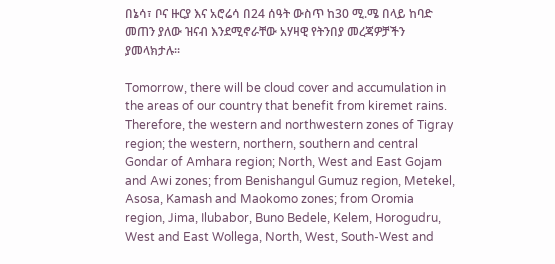በኔሳ፣ ቦና ዙርያ እና አሮሬሳ በ24 ሰዓት ውስጥ ከ30 ሚ.ሜ በላይ ከባድ መጠን ያለው ዝናብ እንደሚኖራቸው አሃዛዊ የትንበያ መረጃዎቻችን ያመላክታሉ፡፡

Tomorrow, there will be cloud cover and accumulation in the areas of our country that benefit from kiremet rains. Therefore, the western and northwestern zones of Tigray region; the western, northern, southern and central Gondar of Amhara region; North, West and East Gojam and Awi zones; from Benishangul Gumuz region, Metekel, Asosa, Kamash and Maokomo zones; from Oromia region, Jima, Ilubabor, Buno Bedele, Kelem, Horogudru, West and East Wollega, North, West, South-West and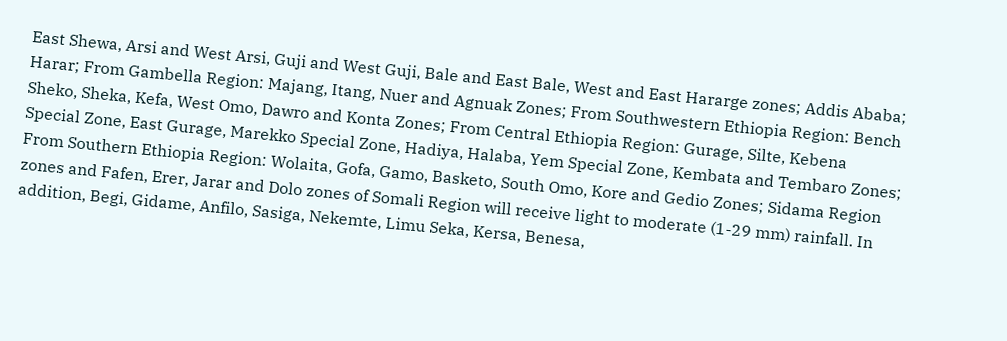East Shewa, Arsi and West Arsi, Guji and West Guji, Bale and East Bale, West and East Hararge zones; Addis Ababa; Harar; From Gambella Region: Majang, Itang, Nuer and Agnuak Zones; From Southwestern Ethiopia Region: Bench Sheko, Sheka, Kefa, West Omo, Dawro and Konta Zones; From Central Ethiopia Region: Gurage, Silte, Kebena Special Zone, East Gurage, Marekko Special Zone, Hadiya, Halaba, Yem Special Zone, Kembata and Tembaro Zones; From Southern Ethiopia Region: Wolaita, Gofa, Gamo, Basketo, South Omo, Kore and Gedio Zones; Sidama Region zones and Fafen, Erer, Jarar and Dolo zones of Somali Region will receive light to moderate (1-29 mm) rainfall. In addition, Begi, Gidame, Anfilo, Sasiga, Nekemte, Limu Seka, Kersa, Benesa,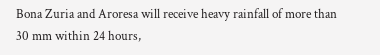Bona Zuria and Aroresa will receive heavy rainfall of more than 30 mm within 24 hours,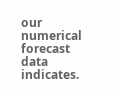our numerical forecast data indicates.